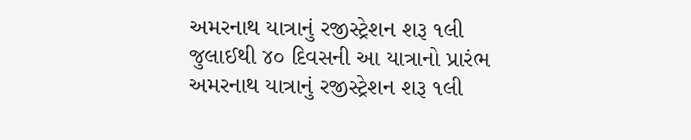અમરનાથ યાત્રાનું રજીસ્ટ્રેશન શરૂ ૧લી જુલાઈથી ૪૦ દિવસની આ યાત્રાનો પ્રારંભ
અમરનાથ યાત્રાનું રજીસ્ટ્રેશન શરૂ ૧લી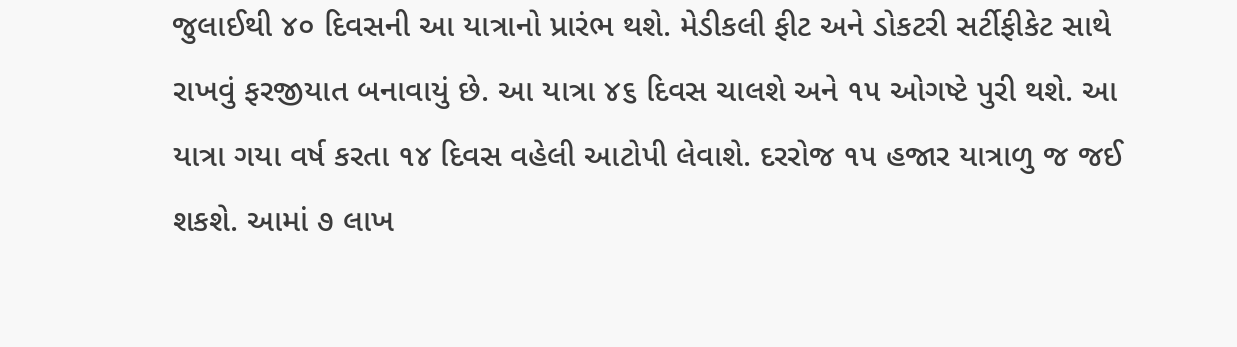જુલાઈથી ૪૦ દિવસની આ યાત્રાનો પ્રારંભ થશે. મેડીકલી ફીટ અને ડોકટરી સર્ટીફીકેટ સાથે રાખવું ફરજીયાત બનાવાયું છે. આ યાત્રા ૪૬ દિવસ ચાલશે અને ૧૫ ઓગષ્ટે પુરી થશે. આ યાત્રા ગયા વર્ષ કરતા ૧૪ દિવસ વહેલી આટોપી લેવાશે. દરરોજ ૧૫ હજાર યાત્રાળુ જ જઈ શકશે. આમાં ૭ લાખ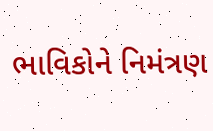ભાવિકોને નિમંત્રણ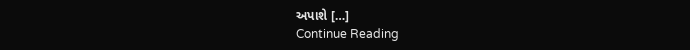અપાશે […]
Continue Reading